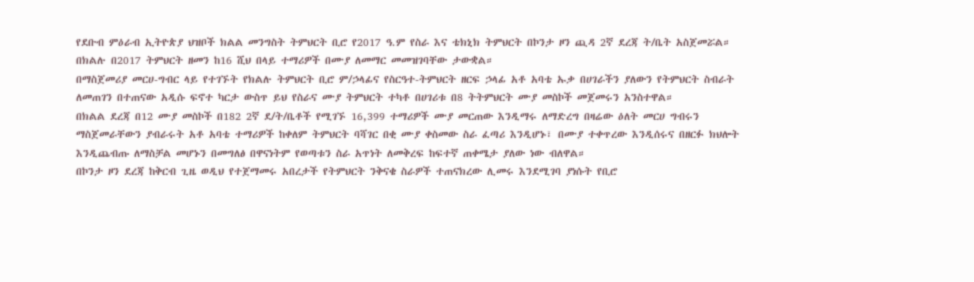የደቡብ ምዕራብ ኢትዮጵያ ህዝቦች ክልል መንግስት ትምህርት ቢሮ የ2017 ዓ.ም የስራ እና ቴክኒክ ትምህርት በኮንታ ዞን ጪዳ 2ኛ ደረጃ ት/ቤት አስጀመሯል።
በክልሉ በ2017 ትምህርት ዘመን ከ16 ሺህ በላይ ተማሪዎች በሙያ ለመማር መመዝገባቸው ታውቋል።
በማስጀመሪያ መርሀ-ግብር ላይ የተገኙት የክልሉ ትምህርት ቢሮ ም/ኃላፊና የስርዓተ-ትምህርት ዘርፍ ኃላፊ አቶ አባቴ ኡቃ በሀገራችን ያለውን የትምህርት ስብራት ለመጠገን በተጠናው አዲሱ ፍኖተ ካርታ ውስጥ ይህ የስራና ሙያ ትምህርት ተካቶ በሀገሪቱ በ8 ትትምህርት ሙያ መስኮች መጀመሩን አንስተዋል።
በክልል ደረጃ በ12 ሙያ መስኮች በ182 2ኛ ደ/ት/ቤቶች የሚገኙ 16,399 ተማሪዎች ሙያ መርጠው እንዲማሩ ለማድረግ በዛሬው ዕለት መርሀ ግብሩን ማስጀመራቸውን ያብራሩት አቶ አባቴ ተማሪዎች ከቀለም ትምህርት ባሻገር በቂ ሙያ ቀስመው ስራ ፈጣሪ እንዲሆኑ፣ በሙያ ተቀጥረው እንዲሰሩና በዘርፉ ክህሎት እንዲጨብጡ ለማስቻል መሆኑን በመግለፅ በዋናነትም የወጣቱን ስራ አጥነት ለመቅረፍ ከፍተኛ ጠቀሜታ ያለው ነው ብለዋል።
በኮንታ ዞን ደረጃ ከቅርብ ጊዜ ወዲህ የተጀማመሩ አበረታች የትምህርት ንቅናቄ ስራዎች ተጠናክረው ሊመሩ እንደሚገባ ያነሱት የቢሮ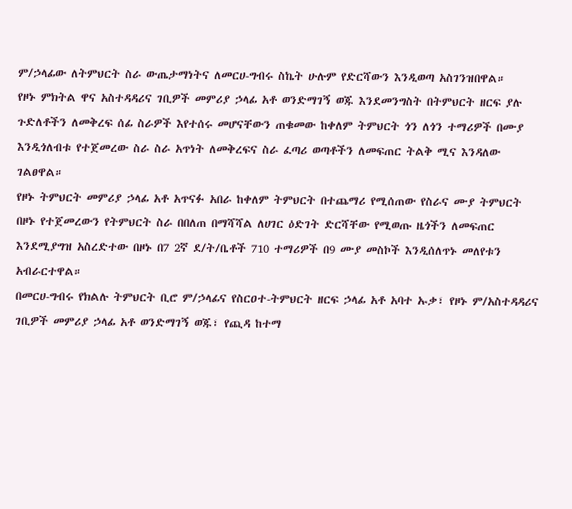ም/ኃላፊው ለትምህርት ስራ ውጤታማነትና ለመርሀ-ግብሩ ስኬት ሁሉም የድርሻውን እንዲወጣ አስገንዝበዋል።
የዞኑ ምክትል ዋና አስተዳዳሪና ገቢዎች መምሪያ ኃላፊ አቶ ወንድማገኝ ወጁ እንደመንግስት በትምህርት ዘርፍ ያሉ ጉድለቶችን ለመቅረፍ ሰፊ ስራዎች እየተሰሩ መሆናቸውን ጠቁመው ከቀለም ትምህርት ጎን ለጎን ተማሪዎች በሙያ እንዲጎለብቱ የተጀመረው ስራ ስራ አጥነት ለመቅረፍና ስራ ፈጣሪ ወጣቶችን ለመፍጠር ትልቅ ሚና እንዳለው ገልፀዋል።
የዞኑ ትምህርት መምሪያ ኃላፊ አቶ አጥናፉ አበራ ከቀለም ትምህርት በተጨማሪ የሚሰጠው የስራና ሙያ ትምህርት በዞኑ የተጀመረውን የትምህርት ስራ በበለጠ በማሻሻል ለሀገር ዕድገት ድርሻቸው የሚወጡ ዜጎችን ለመፍጠር እንደሚያግዝ አስረድተው በዞኑ በ7 2ኛ ደ/ት/ቤቶች 710 ተማሪዎች በ9 ሙያ መስኮች እንዲሰለጥኑ መለየቱን አብራርተዋል።
በመርሀ-ግብሩ የክልሉ ትምህርት ቢሮ ም/ኃላፊና የስርዐተ-ትምህርት ዘርፍ ኃላፊ አቶ አባተ ኡቃ፣ የዞኑ ም/አስተዳዳሪና ገቢዎች መምሪያ ኃላፊ አቶ ወንድማገኝ ወጁ፣ የጪዳ ከተማ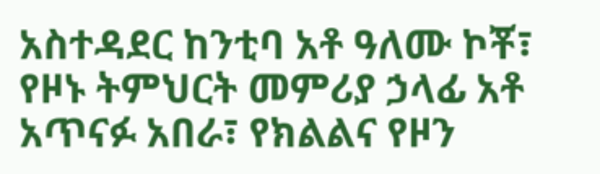አስተዳደር ከንቲባ አቶ ዓለሙ ኮቾ፣ የዞኑ ትምህርት መምሪያ ኃላፊ አቶ አጥናፉ አበራ፣ የክልልና የዞን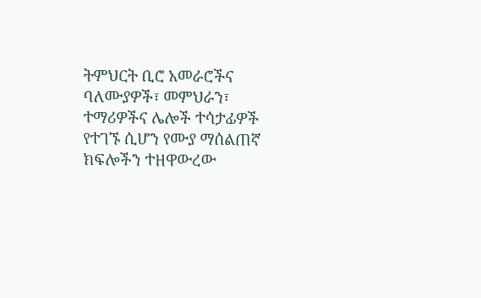ትምህርት ቢሮ አመራሮችና ባለሙያዎች፣ መምህራን፣ ተማሪዎችና ሌሎች ተሳታፊዎች የተገኙ ሲሆን የሙያ ማሰልጠኛ ክፍሎችን ተዘዋውረው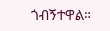ጎብኝተዋል።